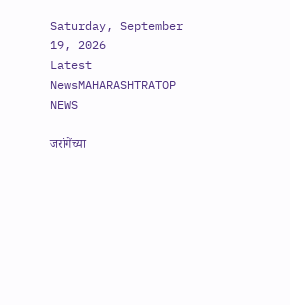Saturday, September 19, 2026
Latest NewsMAHARASHTRATOP NEWS

जरांगेंच्या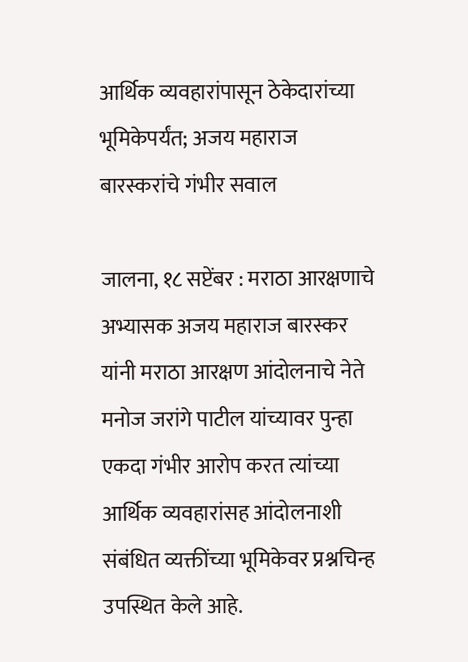आर्थिक व्यवहारांपासून ठेकेदारांच्या भूमिकेपर्यंत; अजय महाराज बारस्करांचे गंभीर सवाल

जालना, १८ सप्टेंबर : मराठा आरक्षणाचे अभ्यासक अजय महाराज बारस्कर यांनी मराठा आरक्षण आंदोलनाचे नेते मनोज जरांगे पाटील यांच्यावर पुन्हा एकदा गंभीर आरोप करत त्यांच्या आर्थिक व्यवहारांसह आंदोलनाशी संबंधित व्यक्तींच्या भूमिकेवर प्रश्नचिन्ह उपस्थित केले आहे.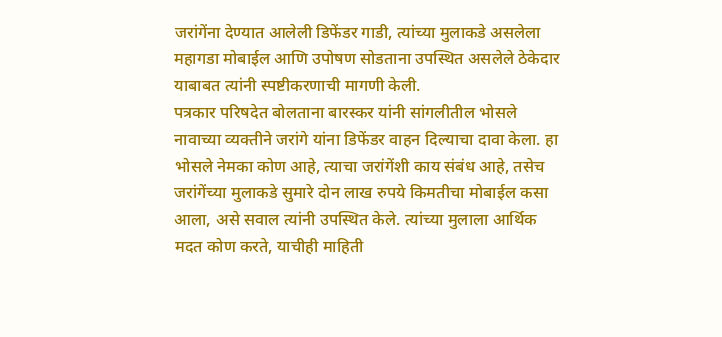जरांगेंना देण्यात आलेली डिफेंडर गाडी, त्यांच्या मुलाकडे असलेला महागडा मोबाईल आणि उपोषण सोडताना उपस्थित असलेले ठेकेदार याबाबत त्यांनी स्पष्टीकरणाची मागणी केली.
पत्रकार परिषदेत बोलताना बारस्कर यांनी सांगलीतील भोसले नावाच्या व्यक्तीने जरांगे यांना डिफेंडर वाहन दिल्याचा दावा केला. हा भोसले नेमका कोण आहे, त्याचा जरांगेंशी काय संबंध आहे, तसेच जरांगेंच्या मुलाकडे सुमारे दोन लाख रुपये किमतीचा मोबाईल कसा आला, असे सवाल त्यांनी उपस्थित केले. त्यांच्या मुलाला आर्थिक मदत कोण करते, याचीही माहिती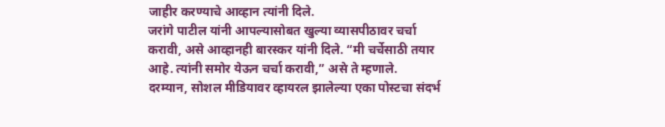जाहीर करण्याचे आव्हान त्यांनी दिले.
जरांगे पाटील यांनी आपल्यासोबत खुल्या व्यासपीठावर चर्चा करावी, असे आव्हानही बारस्कर यांनी दिले. “मी चर्चेसाठी तयार आहे. त्यांनी समोर येऊन चर्चा करावी,” असे ते म्हणाले.
दरम्यान, सोशल मीडियावर व्हायरल झालेल्या एका पोस्टचा संदर्भ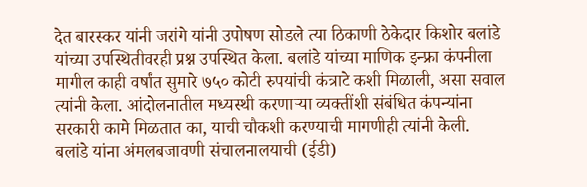देत बारस्कर यांनी जरांगे यांनी उपोषण सोडले त्या ठिकाणी ठेकेदार किशोर बलांडे यांच्या उपस्थितीवरही प्रश्न उपस्थित केला. बलांडे यांच्या माणिक इन्फ्रा कंपनीला मागील काही वर्षांत सुमारे ७५० कोटी रुपयांची कंत्राटे कशी मिळाली, असा सवाल त्यांनी केला. आंदोलनातील मध्यस्थी करणाऱ्या व्यक्तींशी संबंधित कंपन्यांना सरकारी कामे मिळतात का, याची चौकशी करण्याची मागणीही त्यांनी केली.
बलांडे यांना अंमलबजावणी संचालनालयाची (ईडी)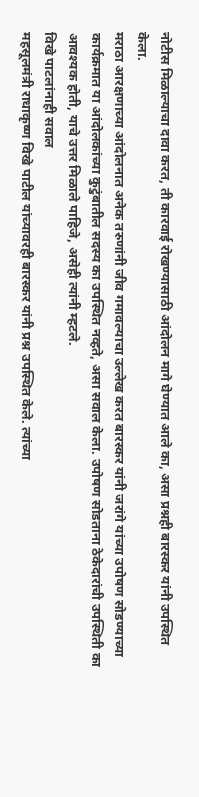नोटीस मिळाल्याचा दावा करत, ती कारवाई रोखण्यासाठी आंदोलन मागे घेण्यात आले का, असा प्रश्नही बारस्कर यांनी उपस्थित केला.
मराठा आरक्षणाच्या आंदोलनात अनेक तरुणांनी जीव गमावल्याचा उल्लेख करत बारस्कर यांनी जरांगे यांच्या उपोषण सोडण्याच्या कार्यक्रमात या आंदोलकांच्या कुटुंबातील सदस्य का उपस्थित नव्हते, असा सवाल केला. उपोषण सोडताना ठेकेदारांची उपस्थिती का आवश्यक होती, याचे उत्तर मिळाले पाहिजे, असेही त्यांनी म्हटले.
विखे पाटलांनाही सवाल
महसूलमंत्री राधाकृष्ण विखे पाटील यांच्यावरही बारस्कर यांनी प्रश्न उपस्थित केले. त्यांच्या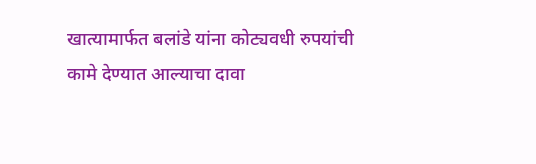खात्यामार्फत बलांडे यांना कोट्यवधी रुपयांची कामे देण्यात आल्याचा दावा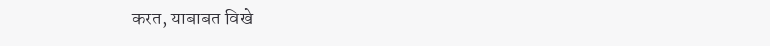करत, याबाबत विखे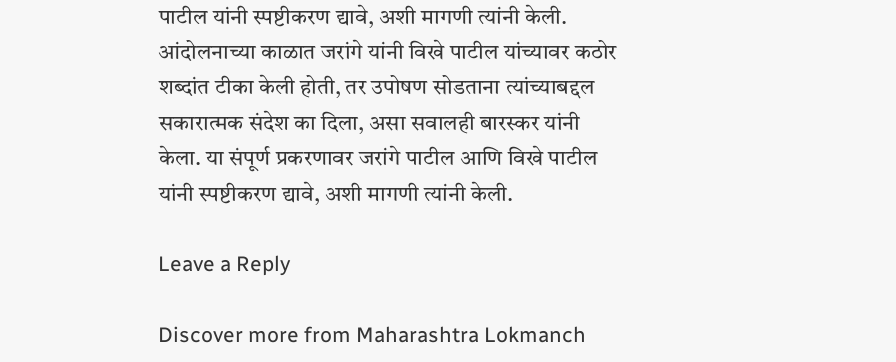पाटील यांनी स्पष्टीकरण द्यावे, अशी मागणी त्यांनी केली.
आंदोलनाच्या काळात जरांगे यांनी विखे पाटील यांच्यावर कठोर शब्दांत टीका केली होती, तर उपोषण सोडताना त्यांच्याबद्दल सकारात्मक संदेश का दिला, असा सवालही बारस्कर यांनी केला. या संपूर्ण प्रकरणावर जरांगे पाटील आणि विखे पाटील यांनी स्पष्टीकरण द्यावे, अशी मागणी त्यांनी केली.

Leave a Reply

Discover more from Maharashtra Lokmanch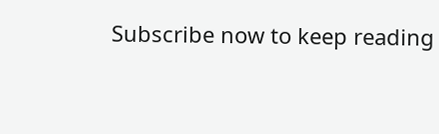Subscribe now to keep reading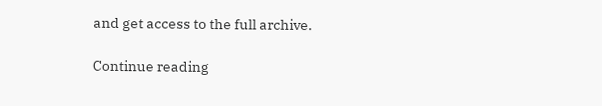and get access to the full archive.

Continue reading